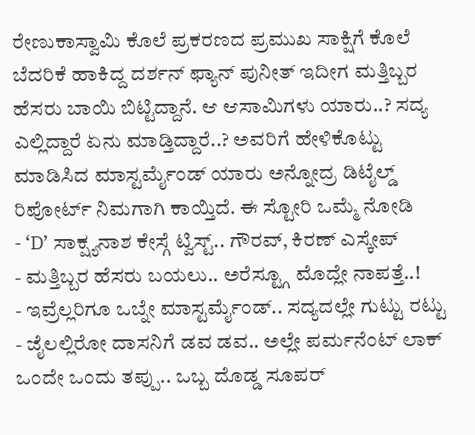ರೇಣುಕಾಸ್ವಾಮಿ ಕೊಲೆ ಪ್ರಕರಣದ ಪ್ರಮುಖ ಸಾಕ್ಷಿಗೆ ಕೊಲೆ ಬೆದರಿಕೆ ಹಾಕಿದ್ದ ದರ್ಶನ್ ಫ್ಯಾನ್ ಪುನೀತ್ ಇದೀಗ ಮತ್ತಿಬ್ಬರ ಹೆಸರು ಬಾಯಿ ಬಿಟ್ಟಿದ್ದಾನೆ. ಆ ಆಸಾಮಿಗಳು ಯಾರು..? ಸದ್ಯ ಎಲ್ಲಿದ್ದಾರೆ ಏನು ಮಾಡ್ತಿದ್ದಾರೆ..? ಅವರಿಗೆ ಹೇಳಿಕೊಟ್ಟು ಮಾಡಿಸಿದ ಮಾಸ್ಟರ್ಮೈಂಡ್ ಯಾರು ಅನ್ನೋದ್ರ ಡಿಟೈಲ್ಡ್ ರಿಪೋರ್ಟ್ ನಿಮಗಾಗಿ ಕಾಯ್ತಿದೆ. ಈ ಸ್ಟೋರಿ ಒಮ್ಮೆ ನೋಡಿ
- ‘D’ ಸಾಕ್ಷ್ಯನಾಶ ಕೇಸ್ಗೆ ಟ್ವಿಸ್ಟ್.. ಗೌರವ್, ಕಿರಣ್ ಎಸ್ಕೇಪ್
- ಮತ್ತಿಬ್ಬರ ಹೆಸರು ಬಯಲು.. ಅರೆಸ್ಟ್ಗೂ ಮೊದ್ಲೇ ನಾಪತ್ತೆ..!
- ಇವ್ರೆಲ್ಲರಿಗೂ ಒಬ್ನೇ ಮಾಸ್ಟರ್ಮೈಂಡ್.. ಸದ್ಯದಲ್ಲೇ ಗುಟ್ಟು ರಟ್ಟು
- ಜೈಲಲ್ಲಿರೋ ದಾಸನಿಗೆ ಡವ ಡವ.. ಅಲ್ಲೇ ಪರ್ಮನೆಂಟ್ ಲಾಕ್
ಒಂದೇ ಒಂದು ತಪ್ಪು.. ಒಬ್ಬ ದೊಡ್ಡ ಸೂಪರ್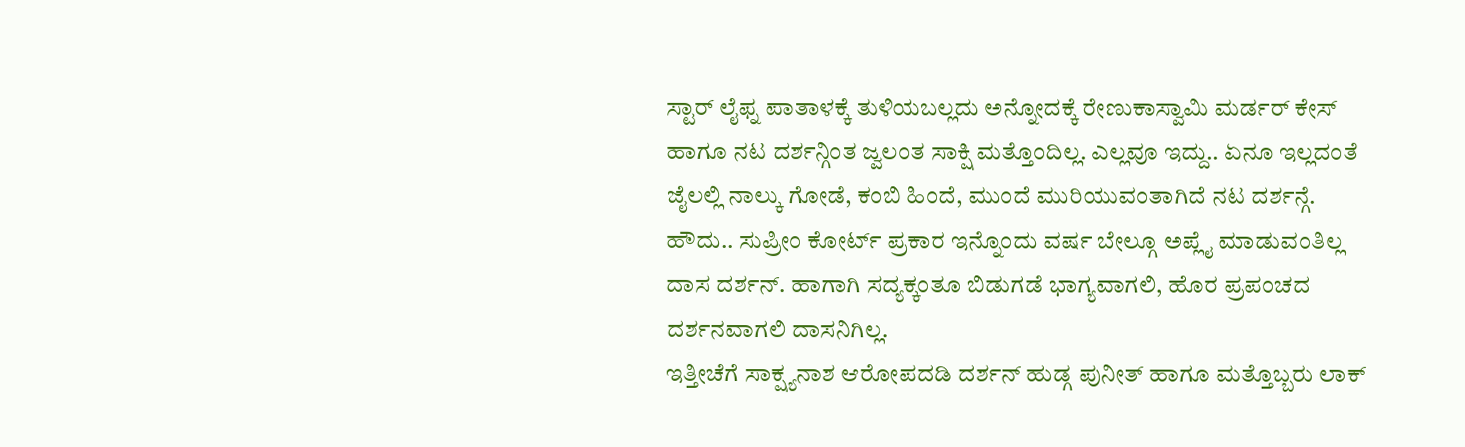ಸ್ಟಾರ್ ಲೈಫ್ನ ಪಾತಾಳಕ್ಕೆ ತುಳಿಯಬಲ್ಲದು ಅನ್ನೋದಕ್ಕೆ ರೇಣುಕಾಸ್ವಾಮಿ ಮರ್ಡರ್ ಕೇಸ್ ಹಾಗೂ ನಟ ದರ್ಶನ್ಗಿಂತ ಜ್ವಲಂತ ಸಾಕ್ಷಿ ಮತ್ತೊಂದಿಲ್ಲ. ಎಲ್ಲವೂ ಇದ್ದು.. ಏನೂ ಇಲ್ಲದಂತೆ ಜೈಲಲ್ಲಿ ನಾಲ್ಕು ಗೋಡೆ, ಕಂಬಿ ಹಿಂದೆ, ಮುಂದೆ ಮುರಿಯುವಂತಾಗಿದೆ ನಟ ದರ್ಶನ್ಗೆ. ಹೌದು.. ಸುಪ್ರೀಂ ಕೋರ್ಟ್ ಪ್ರಕಾರ ಇನ್ನೊಂದು ವರ್ಷ ಬೇಲ್ಗೂ ಅಪ್ಲೈ ಮಾಡುವಂತಿಲ್ಲ ದಾಸ ದರ್ಶನ್. ಹಾಗಾಗಿ ಸದ್ಯಕ್ಕಂತೂ ಬಿಡುಗಡೆ ಭಾಗ್ಯವಾಗಲಿ, ಹೊರ ಪ್ರಪಂಚದ ದರ್ಶನವಾಗಲಿ ದಾಸನಿಗಿಲ್ಲ.
ಇತ್ತೀಚೆಗೆ ಸಾಕ್ಷ್ಯನಾಶ ಆರೋಪದಡಿ ದರ್ಶನ್ ಹುಡ್ಗ ಪುನೀತ್ ಹಾಗೂ ಮತ್ತೊಬ್ಬರು ಲಾಕ್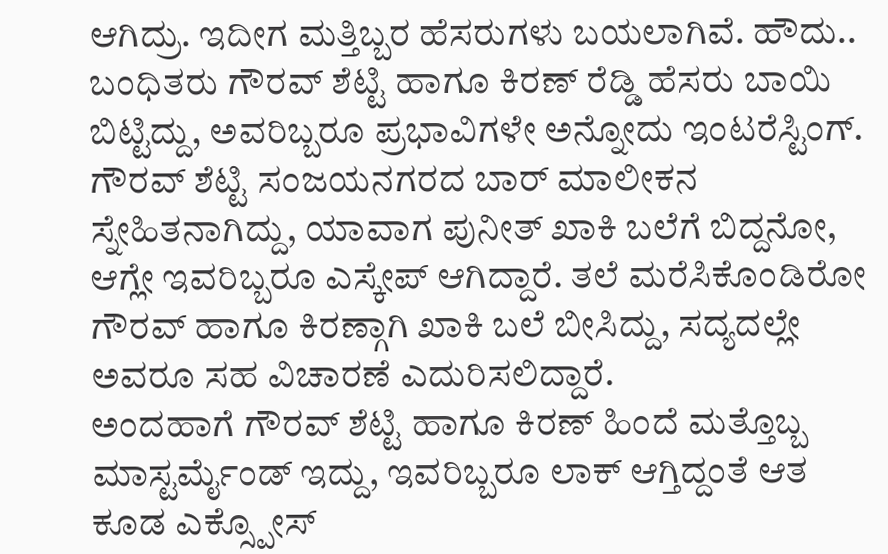ಆಗಿದ್ರು. ಇದೀಗ ಮತ್ತಿಬ್ಬರ ಹೆಸರುಗಳು ಬಯಲಾಗಿವೆ. ಹೌದು.. ಬಂಧಿತರು ಗೌರವ್ ಶೆಟ್ಟಿ ಹಾಗೂ ಕಿರಣ್ ರೆಡ್ಡಿ ಹೆಸರು ಬಾಯಿ ಬಿಟ್ಟಿದ್ದು, ಅವರಿಬ್ಬರೂ ಪ್ರಭಾವಿಗಳೇ ಅನ್ನೋದು ಇಂಟರೆಸ್ಟಿಂಗ್. ಗೌರವ್ ಶೆಟ್ಟಿ ಸಂಜಯನಗರದ ಬಾರ್ ಮಾಲೀಕನ ಸ್ನೇಹಿತನಾಗಿದ್ದು, ಯಾವಾಗ ಪುನೀತ್ ಖಾಕಿ ಬಲೆಗೆ ಬಿದ್ದನೋ, ಆಗ್ಲೇ ಇವರಿಬ್ಬರೂ ಎಸ್ಕೇಪ್ ಆಗಿದ್ದಾರೆ. ತಲೆ ಮರೆಸಿಕೊಂಡಿರೋ ಗೌರವ್ ಹಾಗೂ ಕಿರಣ್ಗಾಗಿ ಖಾಕಿ ಬಲೆ ಬೀಸಿದ್ದು, ಸದ್ಯದಲ್ಲೇ ಅವರೂ ಸಹ ವಿಚಾರಣೆ ಎದುರಿಸಲಿದ್ದಾರೆ.
ಅಂದಹಾಗೆ ಗೌರವ್ ಶೆಟ್ಟಿ ಹಾಗೂ ಕಿರಣ್ ಹಿಂದೆ ಮತ್ತೊಬ್ಬ ಮಾಸ್ಟರ್ಮೈಂಡ್ ಇದ್ದು, ಇವರಿಬ್ಬರೂ ಲಾಕ್ ಆಗ್ತಿದ್ದಂತೆ ಆತ ಕೂಡ ಎಕ್ಸ್ಪೋಸ್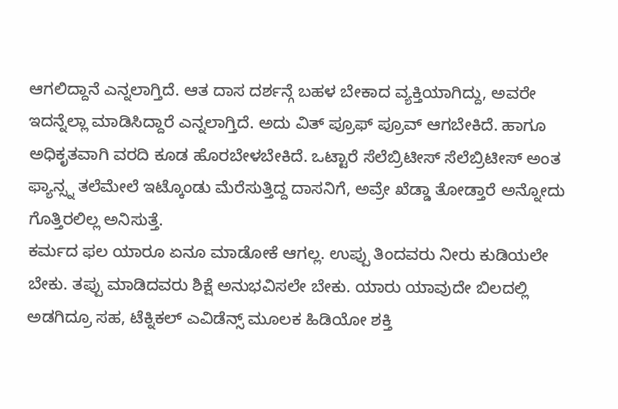ಆಗಲಿದ್ದಾನೆ ಎನ್ನಲಾಗ್ತಿದೆ. ಆತ ದಾಸ ದರ್ಶನ್ಗೆ ಬಹಳ ಬೇಕಾದ ವ್ಯಕ್ತಿಯಾಗಿದ್ದು, ಅವರೇ ಇದನ್ನೆಲ್ಲಾ ಮಾಡಿಸಿದ್ದಾರೆ ಎನ್ನಲಾಗ್ತಿದೆ. ಅದು ವಿತ್ ಪ್ರೂಫ್ ಪ್ರೂವ್ ಆಗಬೇಕಿದೆ. ಹಾಗೂ ಅಧಿಕೃತವಾಗಿ ವರದಿ ಕೂಡ ಹೊರಬೇಳಬೇಕಿದೆ. ಒಟ್ಟಾರೆ ಸೆಲೆಬ್ರಿಟೀಸ್ ಸೆಲೆಬ್ರಿಟೀಸ್ ಅಂತ ಫ್ಯಾನ್ಸ್ನ ತಲೆಮೇಲೆ ಇಟ್ಕೊಂಡು ಮೆರೆಸುತ್ತಿದ್ದ ದಾಸನಿಗೆ, ಅವ್ರೇ ಖೆಡ್ಡಾ ತೋಡ್ತಾರೆ ಅನ್ನೋದು ಗೊತ್ತಿರಲಿಲ್ಲ ಅನಿಸುತ್ತೆ.
ಕರ್ಮದ ಫಲ ಯಾರೂ ಏನೂ ಮಾಡೋಕೆ ಆಗಲ್ಲ. ಉಪ್ಪು ತಿಂದವರು ನೀರು ಕುಡಿಯಲೇ ಬೇಕು. ತಪ್ಪು ಮಾಡಿದವರು ಶಿಕ್ಷೆ ಅನುಭವಿಸಲೇ ಬೇಕು. ಯಾರು ಯಾವುದೇ ಬಿಲದಲ್ಲಿ ಅಡಗಿದ್ರೂ ಸಹ, ಟೆಕ್ನಿಕಲ್ ಎವಿಡೆನ್ಸ್ ಮೂಲಕ ಹಿಡಿಯೋ ಶಕ್ತಿ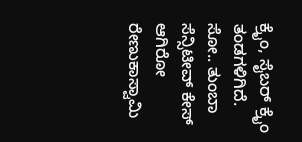ಕ್ರೈಂ, ಸೈಬರ್ ಕ್ರೈಂ ತಂಡಗಳಿಗಿದೆ. ಸೋ.. ತುಂಬಾ ಸೆನ್ಸಿಟೀವ್ ಕೇಸ್ ಆಗಿರೋ ರೇಣುಕಾಸ್ವಾಮಿ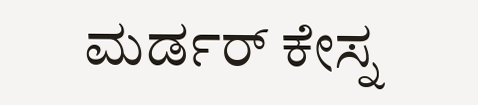ಮರ್ಡರ್ ಕೇಸ್ನ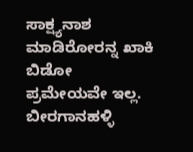ಸಾಕ್ಷ್ಯನಾಶ ಮಾಡಿರೋರನ್ನ ಖಾಕಿ ಬಿಡೋ ಪ್ರಮೇಯವೇ ಇಲ್ಲ.
ಬೀರಗಾನಹಳ್ಳಿ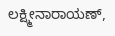ಲಕ್ಷ್ಮೀನಾರಾಯಣ್,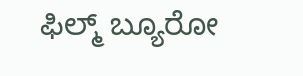ಫಿಲ್ಮ್ ಬ್ಯೂರೋ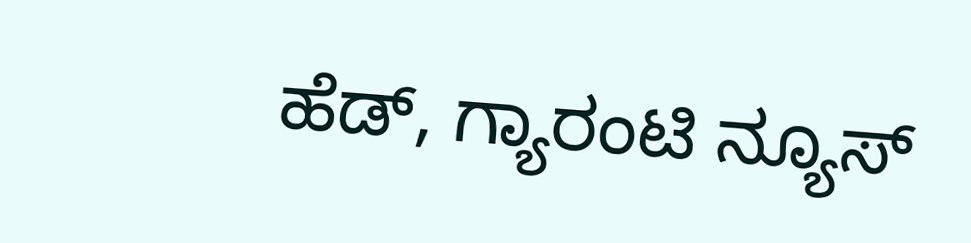ಹೆಡ್, ಗ್ಯಾರಂಟಿ ನ್ಯೂಸ್